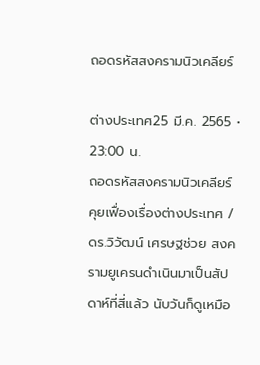ถอดรหัสสงครามนิวเคลียร์

ต่างประเทศ25 มี.ค. 2565 • 23:00 น.
ถอดรหัสสงครามนิวเคลียร์
คุยเฟื่องเรื่องต่างประเทศ / ดร.วิวัฒน์ เศรษฐช่วย สงครามยูเครนดำเนินมาเป็นสัปดาห์ที่สี่แล้ว นับวันก็ดูเหมือ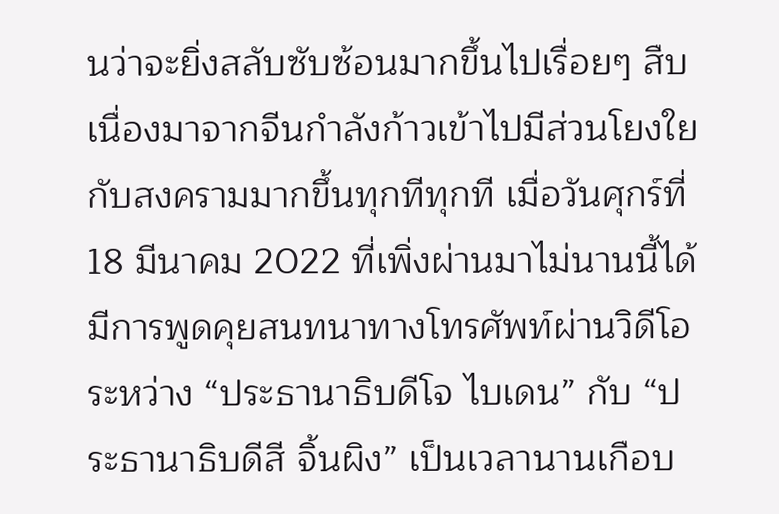นว่าจะยิ่งสลับซับซ้อนมากขึ้นไปเรื่อยๆ สืบเนื่องมาจากจีนกำลังก้าวเข้าไปมีส่วนโยงใยกับสงครามมากขึ้นทุกทีทุกที เมื่อวันศุกร์ที่ 18 มีนาคม 2022 ที่เพิ่งผ่านมาไม่นานนี้ได้มีการพูดคุยสนทนาทางโทรศัพท์ผ่านวิดีโอระหว่าง “ประธานาธิบดีโจ ไบเดน” กับ “ประธานาธิบดีสี จิ้นผิง” เป็นเวลานานเกือบ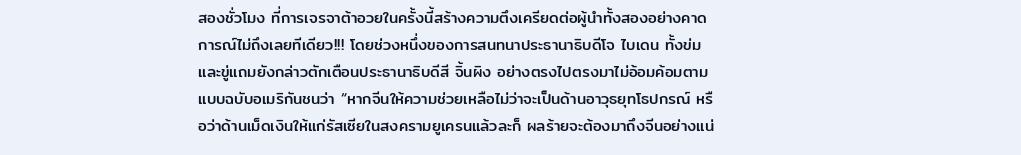สองชั่วโมง ที่การเจรจาต้าอวยในครั้งนี้สร้างความตึงเครียดต่อผู้นำทั้งสองอย่างคาดการณ์ไม่ถึงเลยทีเดียว!!! โดยช่วงหนึ่งของการสนทนาประธานาธิบดีโจ ไบเดน ทั้งข่มและขู่แถมยังกล่าวตักเตือนประธานาธิบดีสี จิ้นผิง อย่างตรงไปตรงมาไม่อ้อมค้อมตามแบบฉบับอเมริกันชนว่า “หากจีนให้ความช่วยเหลือไม่ว่าจะเป็นด้านอาวุธยุทโธปกรณ์ หรือว่าด้านเม็ดเงินให้แก่รัสเซียในสงครามยูเครนแล้วละก็ ผลร้ายจะต้องมาถึงจีนอย่างแน่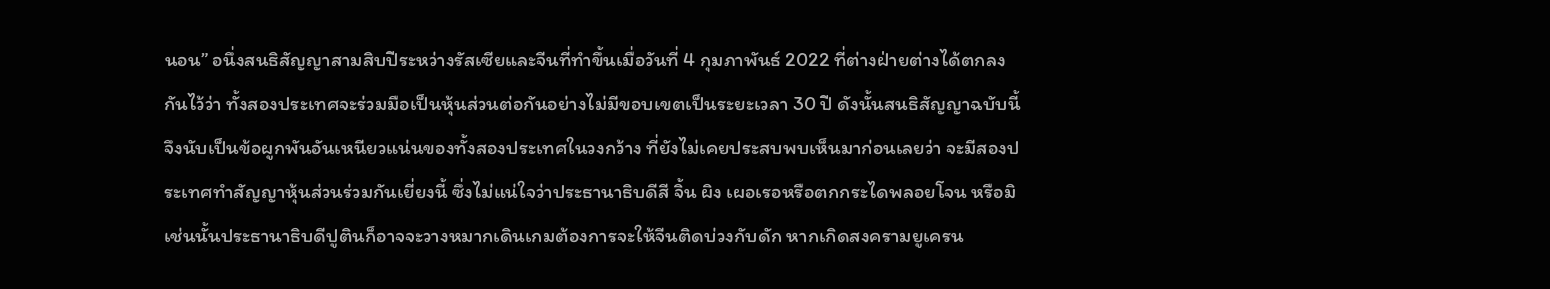นอน” อนึ่งสนธิสัญญาสามสิบปีระหว่างรัสเซียและจีนที่ทำขึ้นเมื่อวันที่ 4 กุมภาพันธ์ 2022 ที่ต่างฝ่ายต่างได้ตกลงกันไว้ว่า ทั้งสองประเทศจะร่วมมือเป็นหุ้นส่วนต่อกันอย่างไม่มีขอบเขตเป็นระยะเวลา 30 ปี ดังนั้นสนธิสัญญาฉบับนี้จึงนับเป็นข้อผูกพันอันเหนียวแน่นของทั้งสองประเทศในวงกว้าง ที่ยังไม่เคยประสบพบเห็นมาก่อนเลยว่า จะมีสองประเทศทำสัญญาหุ้นส่วนร่วมกันเยี่ยงนี้ ซึ่งไม่แน่ใจว่าประธานาธิบดีสี จิ้น ผิง เผอเรอหรือตกกระไดพลอยโจน หรือมิเช่นนั้นประธานาธิบดีปูตินก็อาจจะวางหมากเดินเกมต้องการจะให้จีนติดบ่วงกับดัก หากเกิดสงครามยูเครน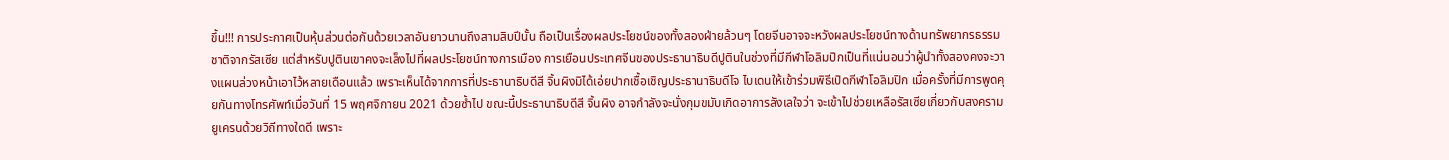ขึ้น!!! การประกาศเป็นหุ้นส่วนต่อกันด้วยเวลาอันยาวนานถึงสามสิบปีนั้น ถือเป็นเรื่องผลประโยชน์ของทั้งสองฝ่ายล้วนๆ โดยจีนอาจจะหวังผลประโยชน์ทางด้านทรัพยากรธรรมชาติจากรัสเซีย แต่สำหรับปูตินเขาคงจะเล็งไปที่ผลประโยชน์ทางการเมือง การเยือนประเทศจีนของประธานาธิบดีปูตินในช่วงที่มีกีฬาโอลิมปิกเป็นที่แน่นอนว่าผู้นำทั้งสองคงจะวางแผนล่วงหน้าเอาไว้หลายเดือนแล้ว เพราะเห็นได้จากการที่ประธานาธิบดีสี จิ้นผิงมิได้เอ่ยปากเชื้อเชิญประธานาธิบดีโจ ไบเดนให้เข้าร่วมพิธีเปิดกีฬาโอลิมปิก เมื่อครั้งที่มีการพูดคุยกันทางโทรศัพท์เมื่อวันที่ 15 พฤศจิกายน 2021 ด้วยซ้ำไป ขณะนี้ประธานาธิบดีสี จิ้นผิง อาจกำลังจะนั่งกุมขมับเกิดอาการลังเลใจว่า จะเข้าไปช่วยเหลือรัสเซียเกี่ยวกับสงครามยูเครนด้วยวิถีทางใดดี เพราะ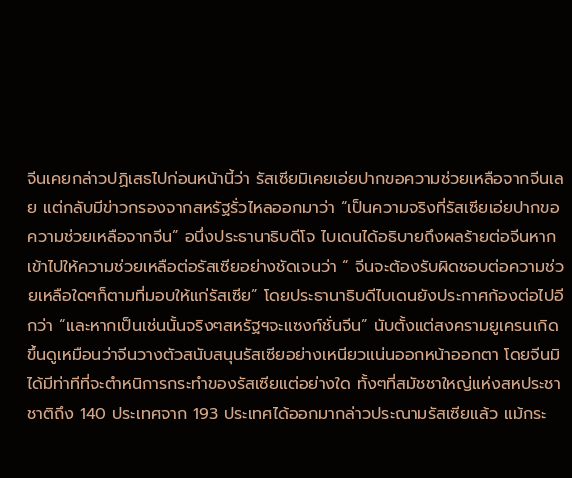จีนเคยกล่าวปฏิเสธไปก่อนหน้านี้ว่า รัสเซียมิเคยเอ่ยปากขอความช่วยเหลือจากจีนเลย แต่กลับมีข่าวกรองจากสหรัฐรั่วไหลออกมาว่า “เป็นความจริงที่รัสเซียเอ่ยปากขอความช่วยเหลือจากจีน” อนึ่งประธานาธิบดีโจ ไบเดนได้อธิบายถึงผลร้ายต่อจีนหากเข้าไปให้ความช่วยเหลือต่อรัสเซียอย่างชัดเจนว่า “ จีนจะต้องรับผิดชอบต่อความช่วยเหลือใดๆก็ตามที่มอบให้แก่รัสเซีย” โดยประธานาธิบดีไบเดนยังประกาศก้องต่อไปอีกว่า “และหากเป็นเช่นนั้นจริงๆสหรัฐฯจะแซงก์ชั่นจีน” นับตั้งแต่สงครามยูเครนเกิดขึ้นดูเหมือนว่าจีนวางตัวสนับสนุนรัสเซียอย่างเหนียวแน่นออกหน้าออกตา โดยจีนมิได้มีท่าทีที่จะตำหนิการกระทำของรัสเซียแต่อย่างใด ทั้งๆที่สมัชชาใหญ่แห่งสหประชาชาติถึง 140 ประเทศจาก 193 ประเทศได้ออกมากล่าวประณามรัสเซียแล้ว แม้กระ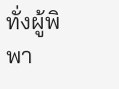ทั่งผู้พิพา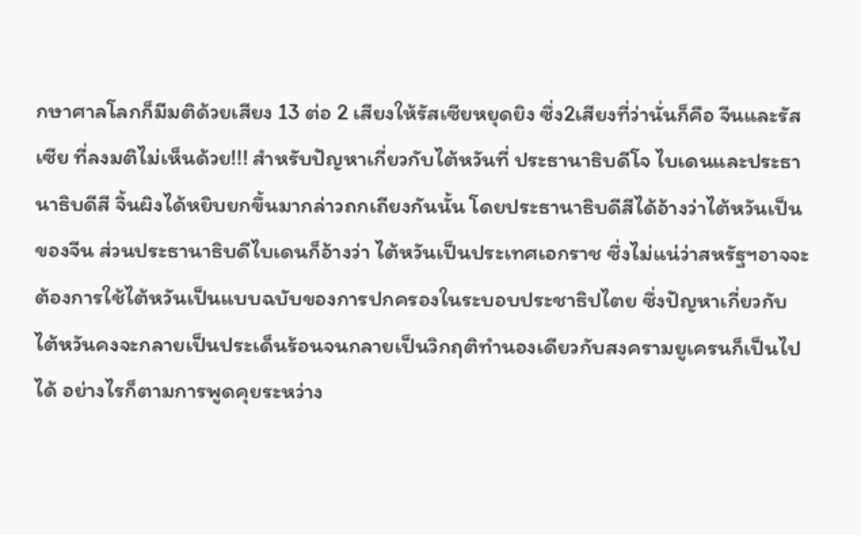กษาศาลโลกก็มีมติด้วยเสียง 13 ต่อ 2 เสียงให้รัสเซียหยุดยิง ซึ่ง2เสียงที่ว่านั่นก็คือ จีนและรัสเซีย ที่ลงมติไม่เห็นด้วย!!! สำหรับปัญหาเกี่ยวกับไต้หวันที่ ประธานาธิบดีโจ ไบเดนและประธานาธิบดีสี จิ้นผิงได้หยิบยกขึ้นมากล่าวถกเถียงกันนั้น โดยประธานาธิบดีสีได้อ้างว่าไต้หวันเป็นของจีน ส่วนประธานาธิบดีไบเดนก็อ้างว่า ไต้หวันเป็นประเทศเอกราช ซึ่งไม่แน่ว่าสหรัฐฯอาจจะต้องการใช้ไต้หวันเป็นแบบฉบับของการปกครองในระบอบประชาธิปไตย ซึ่งปัญหาเกี่ยวกับไต้หวันคงจะกลายเป็นประเด็นร้อนจนกลายเป็นวิกฤติทำนองเดียวกับสงครามยูเครนก็เป็นไปได้ อย่างไรก็ตามการพูดคุยระหว่าง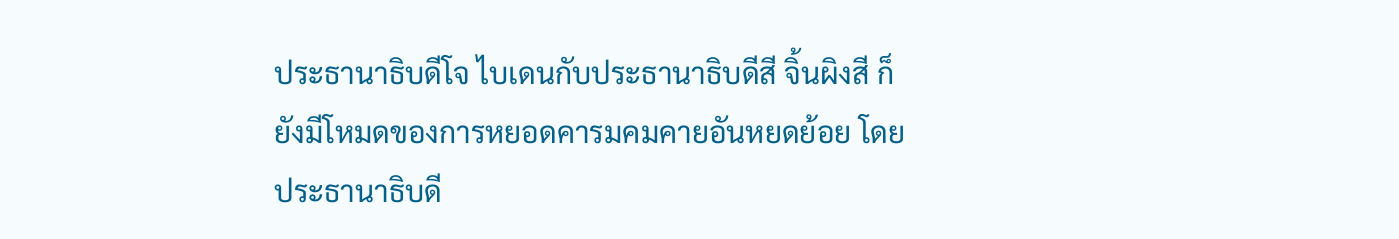ประธานาธิบดีโจ ไบเดนกับประธานาธิบดีสี จิ้นผิงสี ก็ยังมีโหมดของการหยอดคารมคมคายอันหยดย้อย โดยประธานาธิบดี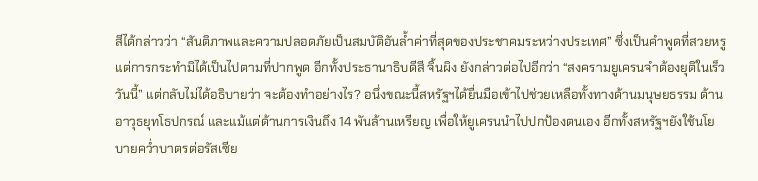สีได้กล่าวว่า “สันติภาพและความปลอดภัยเป็นสมบัติอันล้ำค่าที่สุดของประชาคมระหว่างประเทศ” ซึ่งเป็นคำพูดที่สวยหรู แต่การกระทำมิได้เป็นไปตามที่ปากพูด อีกทั้งประธานาธิบดีสี จิ้นผิง ยังกล่าวต่อไปอีกว่า “สงครามยูเครนจำต้องยุติในเร็ววันนี้” แต่กลับไม่ได้อธิบายว่า จะต้องทำอย่างไร? อนึ่งขณะนี้สหรัฐฯได้ยื่นมือเข้าไปช่วยเหลือทั้งทางด้านมนุษยธรรม ด้านอาวุธยุทโธปกรณ์ และแม้แต่ด้านการเงินถึง 14 พันล้านเหรียญ เพื่อให้ยูเครนนำไปปกป้องตนเอง อีกทั้งสหรัฐฯยังใช้นโยบายคว่ำบาตรต่อรัสเซีย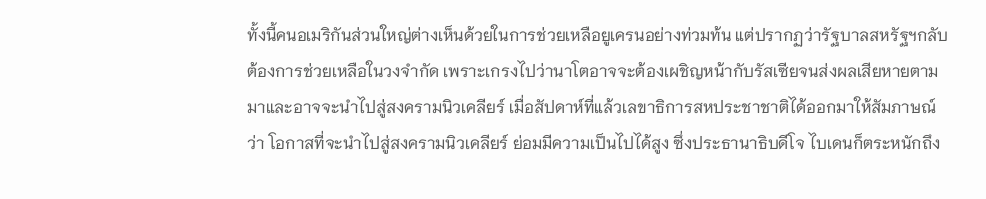ทั้งนี้คนอเมริกันส่วนใหญ่ต่างเห็นด้วยในการช่วยเหลือยูเครนอย่างท่วมท้น แต่ปรากฏว่ารัฐบาลสหรัฐฯกลับต้องการช่วยเหลือในวงจำกัด เพราะเกรงไปว่านาโตอาจจะต้องเผชิญหน้ากับรัสเซียจนส่งผลเสียหายตามมาและอาจจะนำไปสู่สงครามนิวเคลียร์ เมื่อสัปดาห์ที่แล้วเลขาธิการสหประชาชาติได้ออกมาให้สัมภาษณ์ว่า โอกาสที่จะนำไปสู่สงครามนิวเคลียร์ ย่อมมีความเป็นไปได้สูง ซึ่งประธานาธิบดีโจ ไบเดนก็ตระหนักถึง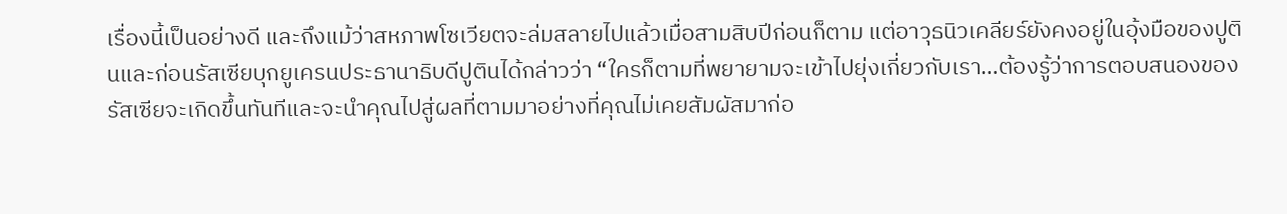เรื่องนี้เป็นอย่างดี และถึงแม้ว่าสหภาพโซเวียตจะล่มสลายไปแล้วเมื่อสามสิบปีก่อนก็ตาม แต่อาวุธนิวเคลียร์ยังคงอยู่ในอุ้งมือของปูตินและก่อนรัสเซียบุกยูเครนประธานาธิบดีปูตินได้กล่าวว่า “ใครก็ตามที่พยายามจะเข้าไปยุ่งเกี่ยวกับเรา…ต้องรู้ว่าการตอบสนองของรัสเซียจะเกิดขึ้นทันทีและจะนำคุณไปสู่ผลที่ตามมาอย่างที่คุณไม่เคยสัมผัสมาก่อ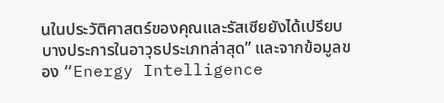นในประวัติศาสตร์ของคุณและรัสเซียยังได้เปรียบบางประการในอาวุธประเภทล่าสุด” และจากข้อมูลของ “Energy Intelligence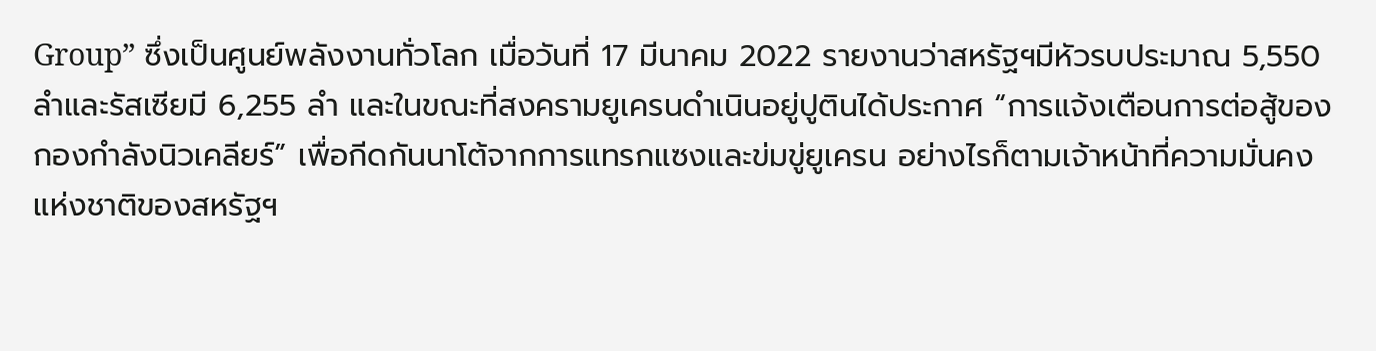Group” ซึ่งเป็นศูนย์พลังงานทั่วโลก เมื่อวันที่ 17 มีนาคม 2022 รายงานว่าสหรัฐฯมีหัวรบประมาณ 5,550 ลำและรัสเซียมี 6,255 ลำ และในขณะที่สงครามยูเครนดำเนินอยู่ปูตินได้ประกาศ “การแจ้งเตือนการต่อสู้ของกองกำลังนิวเคลียร์” เพื่อกีดกันนาโต้จากการแทรกแซงและข่มขู่ยูเครน อย่างไรก็ตามเจ้าหน้าที่ความมั่นคงแห่งชาติของสหรัฐฯ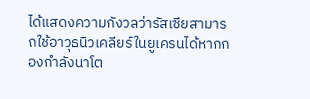ได้แสดงความกังวลว่ารัสเซียสามารถใช้อาวุธนิวเคลียร์ในยูเครนได้หากกองกำลังนาโต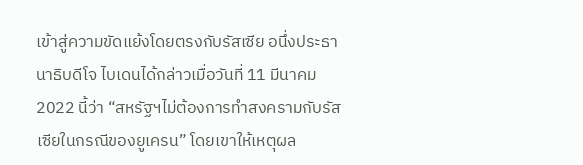เข้าสู่ความขัดแย้งโดยตรงกับรัสเซีย อนึ่งประธานาธิบดีโจ ไบเดนได้กล่าวเมื่อวันที่ 11 มีนาคม 2022 นี้ว่า “สหรัฐฯไม่ต้องการทำสงครามกับรัสเซียในกรณีของยูเครน” โดยเขาให้เหตุผล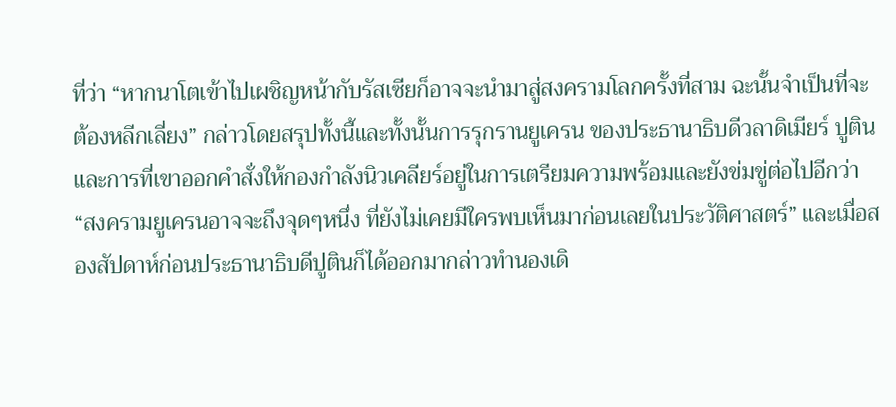ที่ว่า “หากนาโตเข้าไปเผชิญหน้ากับรัสเซียก็อาจจะนำมาสู่สงครามโลกครั้งที่สาม ฉะนั้นจำเป็นที่จะต้องหลีกเลี่ยง” กล่าวโดยสรุปทั้งนี้และทั้งนั้นการรุกรานยูเครน ของประธานาธิบดีวลาดิเมียร์ ปูติน และการที่เขาออกคำสั่งให้กองกำลังนิวเคลียร์อยู่ในการเตรียมความพร้อมและยังข่มขู่ต่อไปอีกว่า “สงครามยูเครนอาจจะถึงจุดๆหนึ่ง ที่ยังไม่เคยมีใครพบเห็นมาก่อนเลยในประวัติศาสตร์” และเมื่อสองสัปดาห์ก่อนประธานาธิบดีปูตินก็ได้ออกมากล่าวทำนองเดิ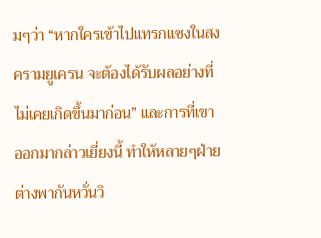มๆว่า “หากใครเข้าไปแทรกแซงในสงครามยูเครน จะต้องได้รับผลอย่างที่ไม่เคยเกิดขึ้นมาก่อน” และการที่เขาออกมากล่าวเยี่ยงนี้ ทำให้หลายๆฝ่ายต่างพากันหวั่นวิ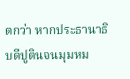ตกว่า หากประธานาธิบดีปูตินจนมุมหม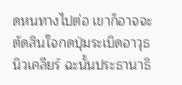ดหนทางไปต่อ เขาก็อาจจะตัดสินใจกดปุ่มระเบิดอาวุธนิวเคลียร์ ฉะนั้นประธานาธิ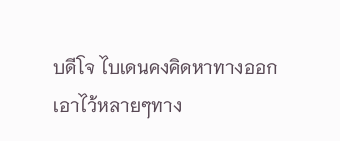บดีโจ ไบเดนคงคิดหาทางออกเอาไว้หลายๆทาง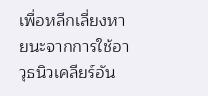เพื่อหลีกเลี่ยงหายนะจากการใช้อาวุธนิวเคลียร์อัน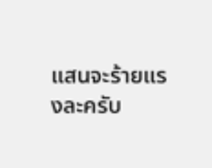แสนจะร้ายแรงละครับ